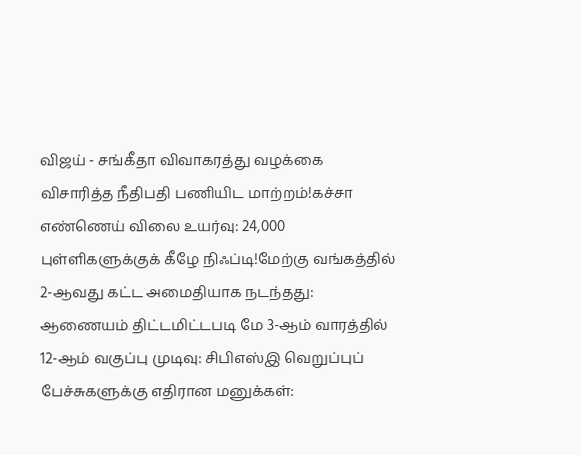விஜய் - சங்கீதா விவாகரத்து வழக்கை விசாரித்த நீதிபதி பணியிட மாற்றம்!கச்சா எண்ணெய் விலை உயர்வு: 24,000 புள்ளிகளுக்குக் கீழே நிஃப்டி!மேற்கு வங்கத்தில் 2-ஆவது கட்ட அமைதியாக நடந்தது: ஆணையம் திட்டமிட்டபடி மே 3-ஆம் வாரத்தில் 12-ஆம் வகுப்பு முடிவு: சிபிஎஸ்இ வெறுப்புப் பேச்சுகளுக்கு எதிரான மனுக்கள்: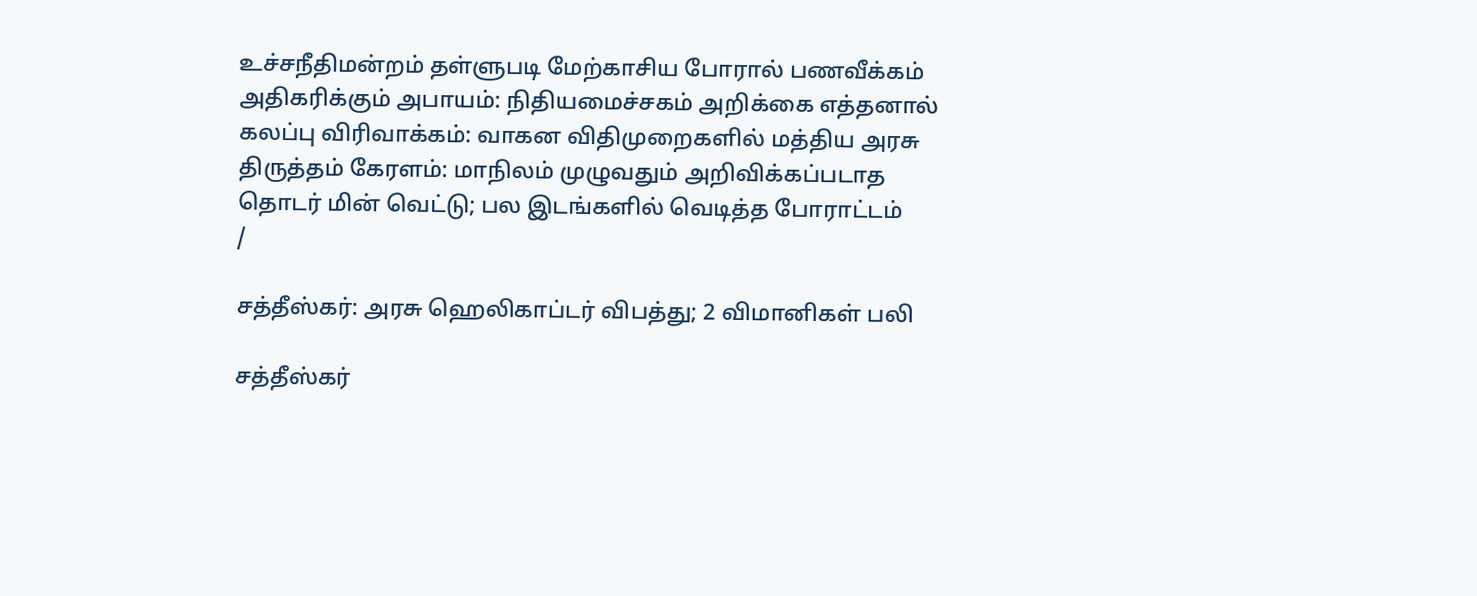உச்சநீதிமன்றம் தள்ளுபடி மேற்காசிய போரால் பணவீக்கம் அதிகரிக்கும் அபாயம்: நிதியமைச்சகம் அறிக்கை எத்தனால் கலப்பு விரிவாக்கம்: வாகன விதிமுறைகளில் மத்திய அரசு திருத்தம் கேரளம்: மாநிலம் முழுவதும் அறிவிக்கப்படாத தொடர் மின் வெட்டு; பல இடங்களில் வெடித்த போராட்டம்
/

சத்தீஸ்கர்: அரசு ஹெலிகாப்டர் விபத்து; 2 விமானிகள் பலி

சத்தீஸ்கர்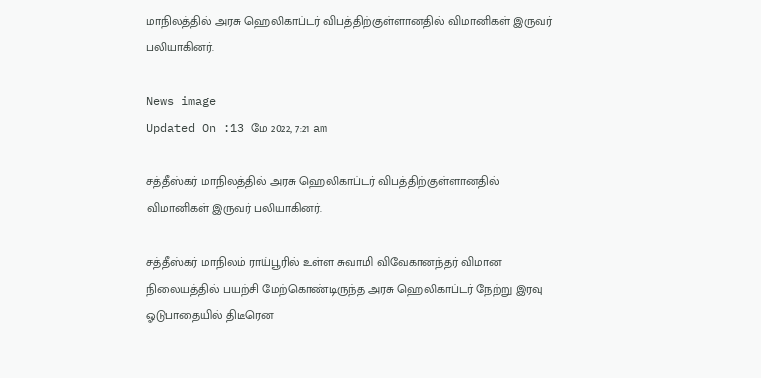மாநிலத்தில் அரசு ஹெலிகாப்டர் விபத்திற்குள்ளானதில் விமானிகள் இருவர் பலியாகினர்.

News image
Updated On :13 மே 2022, 7:21 am

சத்தீஸ்கர் மாநிலத்தில் அரசு ஹெலிகாப்டர் விபத்திற்குள்ளானதில் விமானிகள் இருவர் பலியாகினர்.

சத்தீஸ்கர் மாநிலம் ராய்பூரில் உள்ள சுவாமி விவேகானந்தர் விமான நிலையத்தில் பயற்சி மேற்கொண்டிருந்த அரசு ஹெலிகாப்டர் நேற்று இரவு ஓடுபாதையில் திடீரென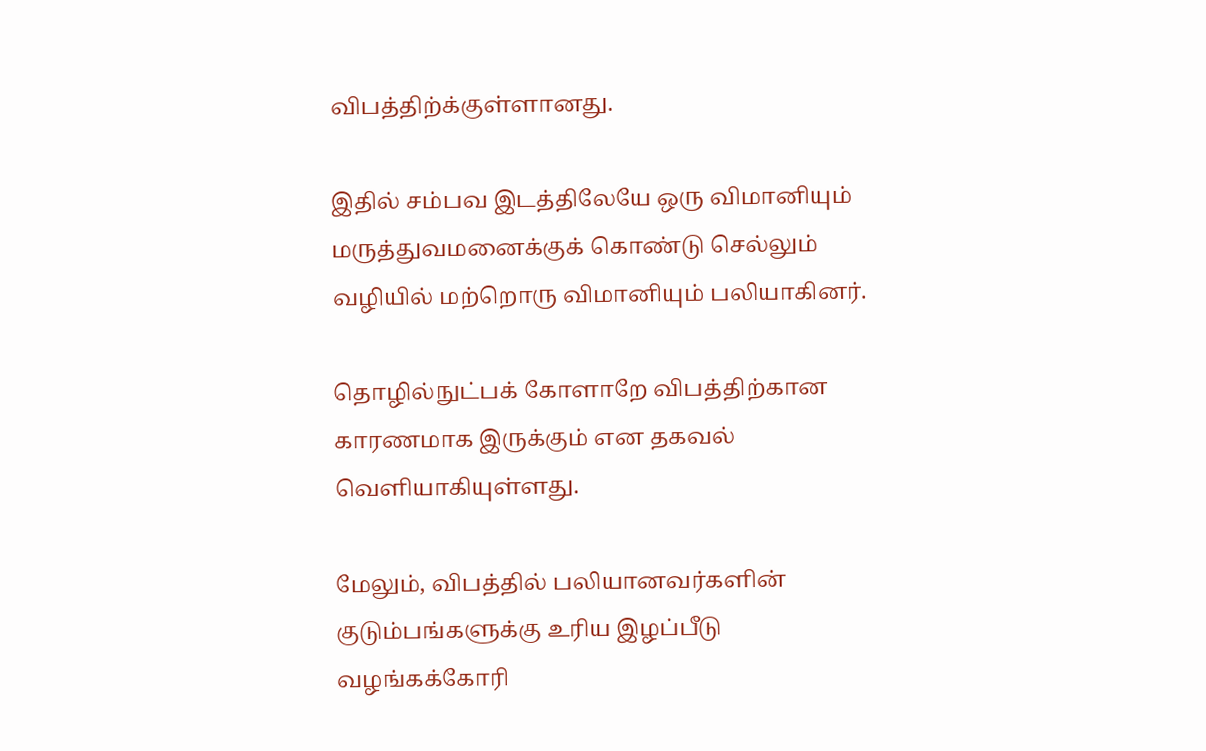விபத்திற்க்குள்ளானது.

இதில் சம்பவ இடத்திலேயே ஒரு விமானியும் மருத்துவமனைக்குக் கொண்டு செல்லும் வழியில் மற்றொரு விமானியும் பலியாகினர்.

தொழில்நுட்பக் கோளாறே விபத்திற்கான காரணமாக இருக்கும் என தகவல் வெளியாகியுள்ளது.

மேலும், விபத்தில் பலியானவர்களின் குடும்பங்களுக்கு உரிய இழப்பீடு வழங்கக்கோரி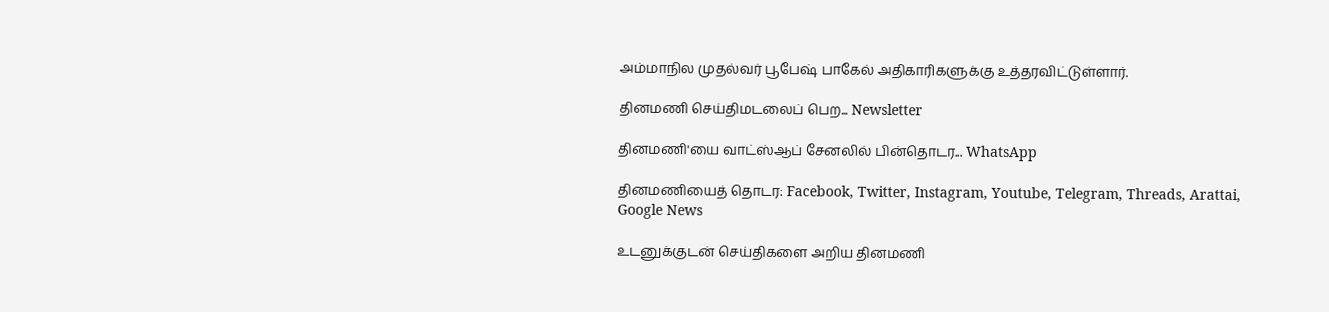அம்மாநில முதல்வர் பூபேஷ் பாகேல் அதிகாரிகளுக்கு உத்தரவிட்டுள்ளார்.

தினமணி செய்திமடலைப் பெற... Newsletter

தினமணி'யை வாட்ஸ்ஆப் சேனலில் பின்தொடர... WhatsApp

தினமணியைத் தொடர: Facebook, Twitter, Instagram, Youtube, Telegram, Threads, Arattai, Google News

உடனுக்குடன் செய்திகளை அறிய தினமணி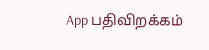App பதிவிறக்கம்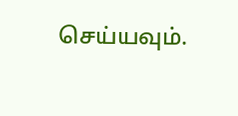செய்யவும்.